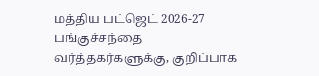மத்திய பட்ஜெட் 2026-27 பங்குச்சந்தை வர்த்தகர்களுக்கு, குறிப்பாக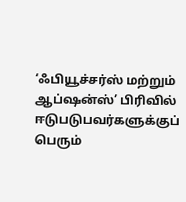‘ஃபியூச்சர்ஸ் மற்றும் ஆப்ஷன்ஸ்’ பிரிவில் ஈடுபடுபவர்களுக்குப் பெரும்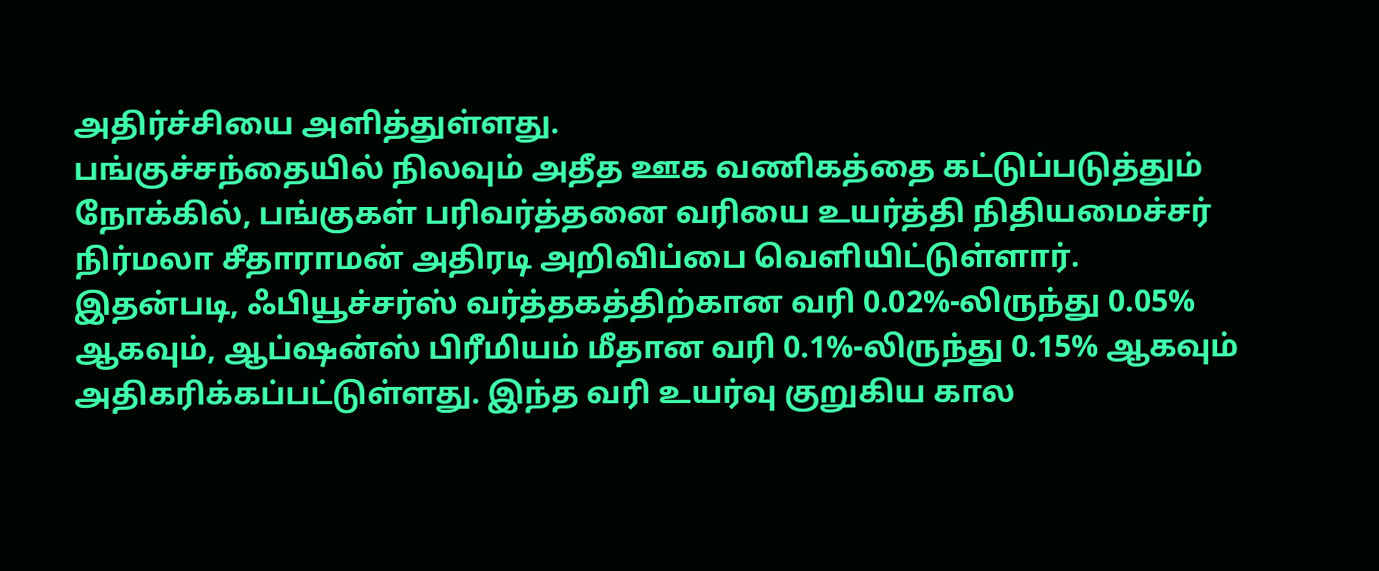அதிர்ச்சியை அளித்துள்ளது.
பங்குச்சந்தையில் நிலவும் அதீத ஊக வணிகத்தை கட்டுப்படுத்தும் நோக்கில், பங்குகள் பரிவர்த்தனை வரியை உயர்த்தி நிதியமைச்சர் நிர்மலா சீதாராமன் அதிரடி அறிவிப்பை வெளியிட்டுள்ளார்.
இதன்படி, ஃபியூச்சர்ஸ் வர்த்தகத்திற்கான வரி 0.02%-லிருந்து 0.05% ஆகவும், ஆப்ஷன்ஸ் பிரீமியம் மீதான வரி 0.1%-லிருந்து 0.15% ஆகவும் அதிகரிக்கப்பட்டுள்ளது. இந்த வரி உயர்வு குறுகிய கால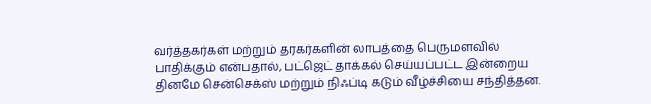வர்த்தகர்கள் மற்றும் தரகர்களின் லாபத்தை பெருமளவில் பாதிக்கும் என்பதால், பட்ஜெட் தாக்கல் செய்யப்பட்ட இன்றைய தினமே சென்செக்ஸ் மற்றும் நிஃப்டி கடும் வீழ்ச்சியை சந்தித்தன.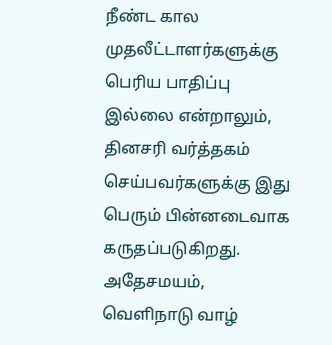நீண்ட கால முதலீட்டாளர்களுக்கு பெரிய பாதிப்பு இல்லை என்றாலும், தினசரி வர்த்தகம் செய்பவர்களுக்கு இது பெரும் பின்னடைவாக கருதப்படுகிறது. அதேசமயம், வெளிநாடு வாழ்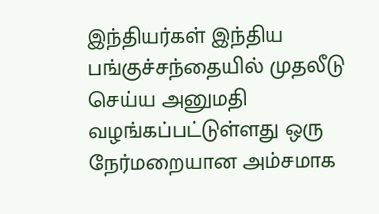இந்தியர்கள் இந்திய பங்குச்சந்தையில் முதலீடு செய்ய அனுமதி வழங்கப்பட்டுள்ளது ஒரு நேர்மறையான அம்சமாக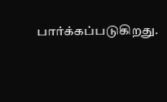பார்க்கப்படுகிறது.